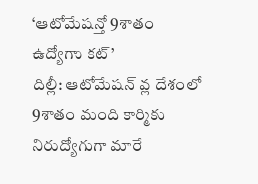‘ఆటోమేషన్తో 9శాతం ఉద్యోగాు కట్’
దిల్లీ: ఆటోమేషన్ వ్ల దేశంలో 9శాతం మంది కార్మికు నిరుద్యోగుగా మారే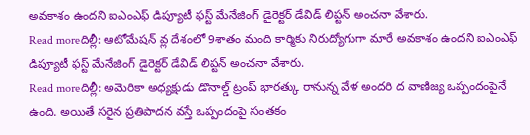అవకాశం ఉందని ఐఎంఎఫ్ డిప్యూటీ ఫస్ట్ మేనేజింగ్ డైరెక్టర్ డేవిడ్ లిప్టన్ అంచనా వేశారు.
Read moreదిల్లీ: ఆటోమేషన్ వ్ల దేశంలో 9శాతం మంది కార్మికు నిరుద్యోగుగా మారే అవకాశం ఉందని ఐఎంఎఫ్ డిప్యూటీ ఫస్ట్ మేనేజింగ్ డైరెక్టర్ డేవిడ్ లిప్టన్ అంచనా వేశారు.
Read moreదిల్లీ: అమెరికా అధ్యక్షుడు డొనాల్డ్ ట్రంప్ భారత్కు రానున్న వేళ అందరి ద వాణిజ్య ఒప్పందంపైనే ఉంది. అయితే సరైన ప్రతిపాదన వస్తే ఒప్పందంపై సంతకం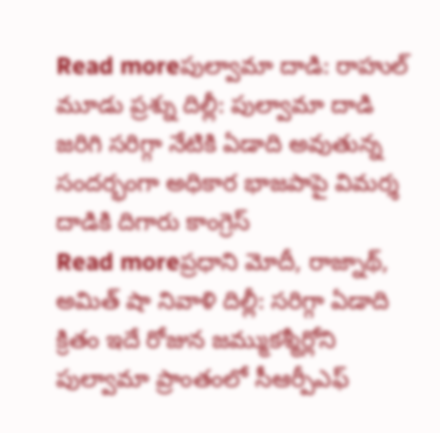Read moreపుల్వామా దాడి: రాహుల్ మూడు ప్రశ్ను దిల్లీ: పుల్వామా దాడి జరిగి సరిగ్గా నేటికి ఏడాది అవుతున్న సందర్భంగా అధికార భాజపాపై విమర్శ దాడికి దిగారు కాంగ్రెస్
Read moreప్రధాని మోదీ, రాజ్నాథ్, అమిత్ షా నివాళి దిల్లీ: సరిగ్గా ఏడాది క్రితం ఇదే రోజున జమ్ముకశ్మీర్లోని పుల్వామా ప్రాంతంలో సీఆర్పీఎఫ్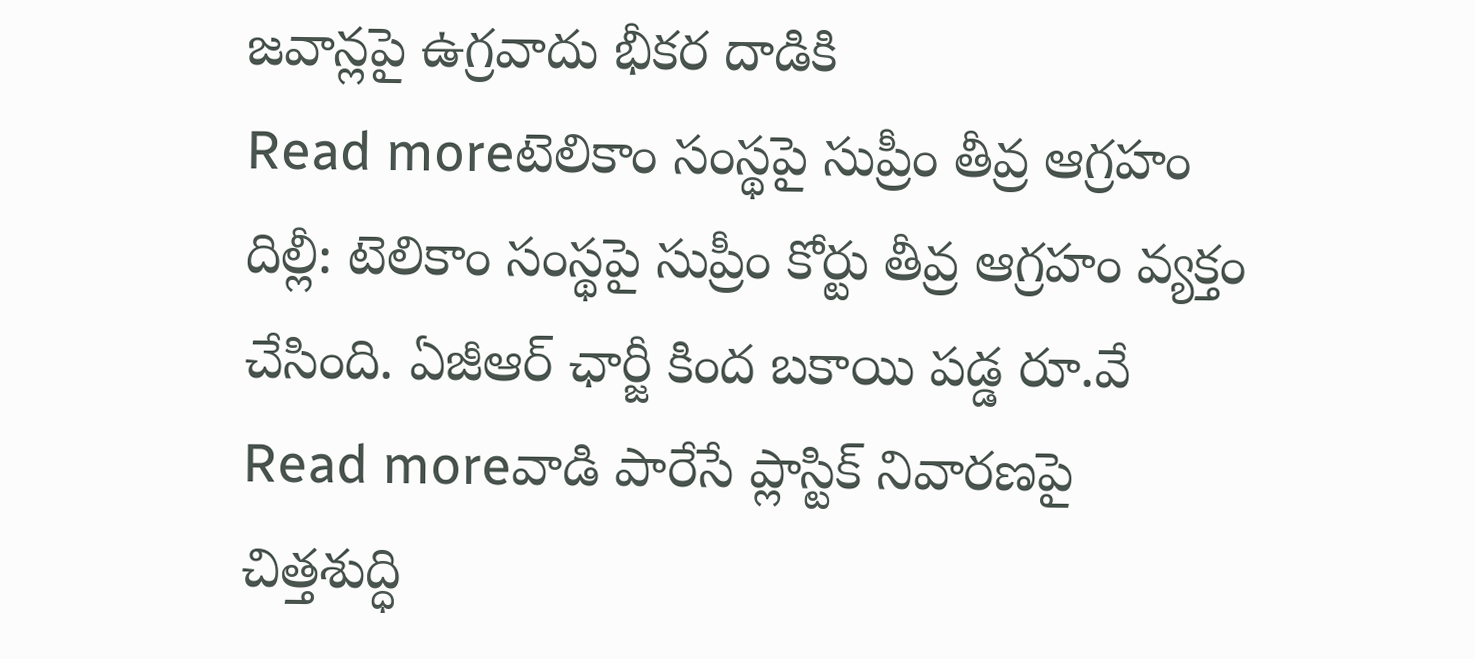జవాన్లపై ఉగ్రవాదు భీకర దాడికి
Read moreటెలికాం సంస్థపై సుప్రీం తీవ్ర ఆగ్రహం దిల్లీ: టెలికాం సంస్థపై సుప్రీం కోర్టు తీవ్ర ఆగ్రహం వ్యక్తం చేసింది. ఏజీఆర్ ఛార్జీ కింద బకాయి పడ్డ రూ.వే
Read moreవాడి పారేసే ప్లాస్టిక్ నివారణపై చిత్తశుద్ధి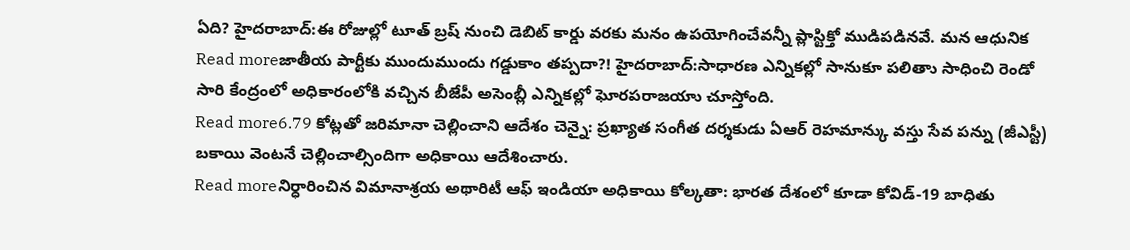ఏది? హైదరాబాద్:ఈ రోజుల్లో టూత్ బ్రష్ నుంచి డెబిట్ కార్డు వరకు మనం ఉపయోగించేవన్నీ ప్లాస్టిక్తో ముడిపడినవే. మన ఆధునిక
Read moreజాతీయ పార్టీకు ముందుముందు గడ్డుకాం తప్పదా?! హైదరాబాద్:సాధారణ ఎన్నికల్లో సానుకూ పలితాు సాధించి రెండో సారి కేంద్రంలో అధికారంలోకి వచ్చిన బీజేపీ అసెంబ్లీ ఎన్నికల్లో ఘోరపరాజయాు చూస్తోంది.
Read more6.79 కోట్లతో జరిమానా చెల్లించాని ఆదేశం చెన్నై: ప్రఖ్యాత సంగీత దర్శకుడు ఏఆర్ రెహమాన్కు వస్తు సేవ పన్ను (జీఎస్టీ) బకాయి వెంటనే చెల్లించాల్సిందిగా అధికాయి ఆదేశించారు.
Read moreనిర్ధారించిన విమానాశ్రయ అథారిటీ ఆఫ్ ఇండియా అధికాయి కోల్కతా: భారత దేశంలో కూడా కోవిడ్-19 బాధితు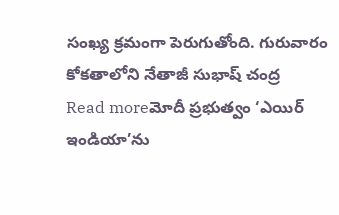సంఖ్య క్రమంగా పెరుగుతోంది. గురువారం కోకతాలోని నేతాజీ సుభాష్ చంద్ర
Read moreమోదీ ప్రభుత్వం ‘ఎయిర్ ఇండియా’ను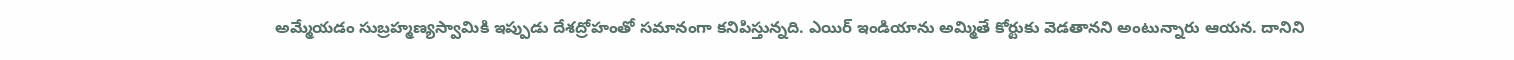అమ్మేయడం సుబ్రహ్మణ్యస్వామికి ఇప్పుడు దేశద్రోహంతో సమానంగా కనిపిస్తున్నది. ఎయిర్ ఇండియాను అమ్మితే కోర్టుకు వెడతానని అంటున్నారు ఆయన. దానిని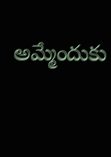అమ్మేందుకు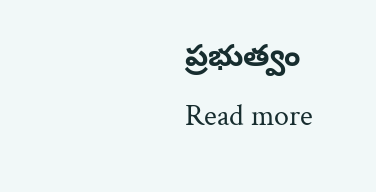ప్రభుత్వం
Read more